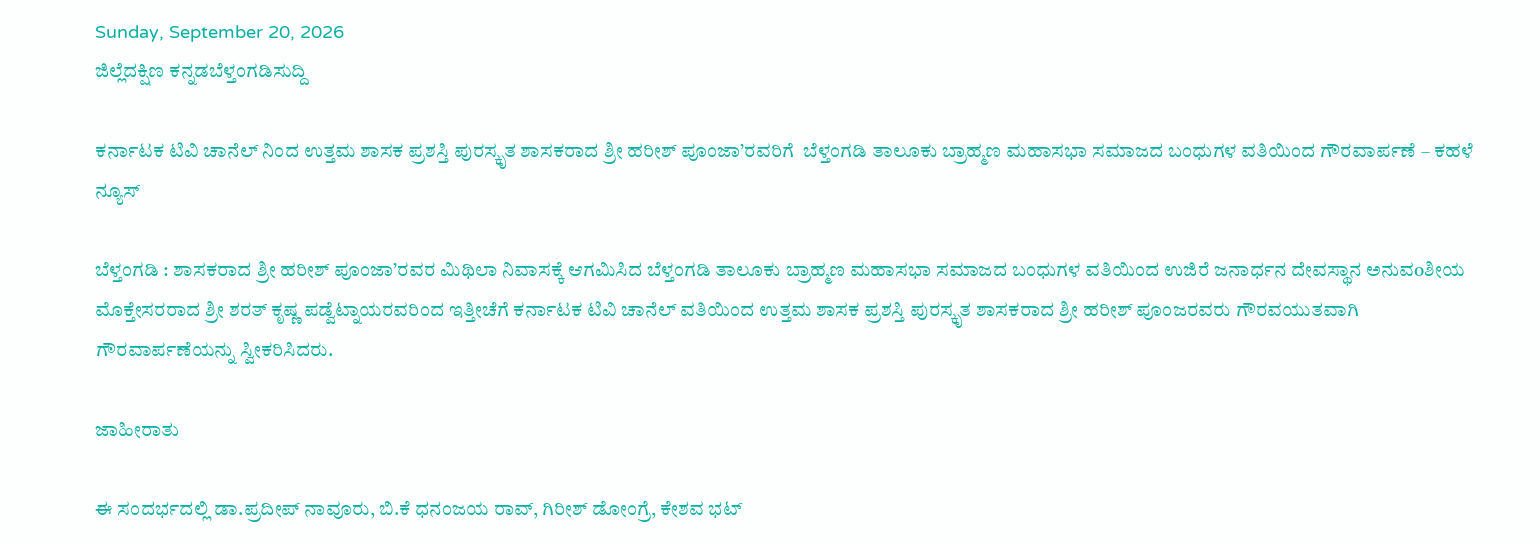Sunday, September 20, 2026
ಜಿಲ್ಲೆದಕ್ಷಿಣ ಕನ್ನಡಬೆಳ್ತಂಗಡಿಸುದ್ದಿ

ಕರ್ನಾಟಕ ಟಿವಿ ಚಾನೆಲ್ ನಿಂದ ಉತ್ತಮ ಶಾಸಕ ಪ್ರಶಸ್ತಿ ಪುರಸ್ಕೃತ ಶಾಸಕರಾದ ಶ್ರೀ ಹರೀಶ್ ಪೂಂಜಾ’ರವರಿಗೆ  ಬೆಳ್ತಂಗಡಿ ತಾಲೂಕು ಬ್ರಾಹ್ಮಣ ಮಹಾಸಭಾ ಸಮಾಜದ ಬಂಧುಗಳ ವತಿಯಿಂದ ಗೌರವಾರ್ಪಣೆ – ಕಹಳೆ ನ್ಯೂಸ್

ಬೆಳ್ತಂಗಡಿ : ಶಾಸಕರಾದ ಶ್ರೀ ಹರೀಶ್ ಪೂಂಜಾ’ರವರ ಮಿಥಿಲಾ ನಿವಾಸಕ್ಕೆ ಆಗಮಿಸಿದ ಬೆಳ್ತಂಗಡಿ ತಾಲೂಕು ಬ್ರಾಹ್ಮಣ ಮಹಾಸಭಾ ಸಮಾಜದ ಬಂಧುಗಳ ವತಿಯಿಂದ ಉಜಿರೆ ಜನಾರ್ಧನ ದೇವಸ್ಥಾನ ಅನುವoಶೀಯ ಮೊಕ್ತೇಸರರಾದ ಶ್ರೀ ಶರತ್ ಕೃಷ್ಣ ಪಡ್ವೆಟ್ನಾಯರವರಿಂದ ಇತ್ತೀಚೆಗೆ ಕರ್ನಾಟಕ ಟಿವಿ ಚಾನೆಲ್ ವತಿಯಿಂದ ಉತ್ತಮ ಶಾಸಕ ಪ್ರಶಸ್ತಿ ಪುರಸ್ಕೃತ ಶಾಸಕರಾದ ಶ್ರೀ ಹರೀಶ್ ಪೂಂಜರವರು ಗೌರವಯುತವಾಗಿ ಗೌರವಾರ್ಪಣೆಯನ್ನು ಸ್ವೀಕರಿಸಿದರು.

ಜಾಹೀರಾತು

ಈ ಸಂದರ್ಭದಲ್ಲಿ ಡಾ.ಪ್ರದೀಪ್ ನಾವೂರು, ಬಿ.ಕೆ‌ ಧನಂಜಯ ರಾವ್, ಗಿರೀಶ್ ಡೋಂಗ್ರೆ, ಕೇಶವ ಭಟ್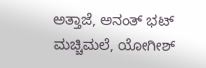ಅತ್ತಾಜೆ, ಅನಂತ್ ಭಟ್ ಮಚ್ಚಿಮಲೆ, ಯೋಗೀಶ್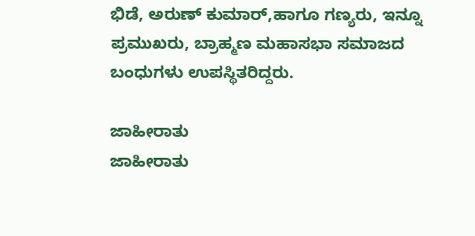ಭಿಡೆ, ಅರುಣ್ ಕುಮಾರ್,ಹಾಗೂ ಗಣ್ಯರು, ಇನ್ನೂ ಪ್ರಮುಖರು, ಬ್ರಾಹ್ಮಣ ಮಹಾಸಭಾ ಸಮಾಜದ ಬಂಧುಗಳು ಉಪಸ್ಥಿತರಿದ್ದರು.

ಜಾಹೀರಾತು
ಜಾಹೀರಾತು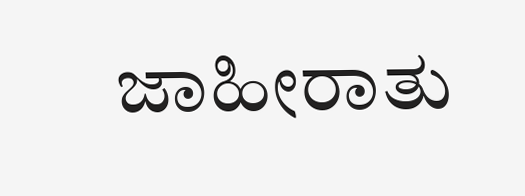ಜಾಹೀರಾತು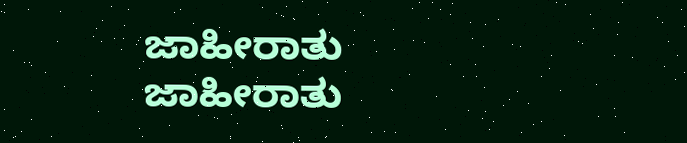ಜಾಹೀರಾತು
ಜಾಹೀರಾತು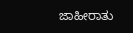ಜಾಹೀರಾತು